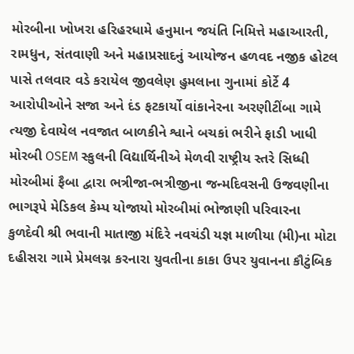મોરબીના ખોખરા હરિહરધામે હનુમાન જયંતિ નિમિત્તે મહાઆરતી, રામધુન, સંતવાણી અને મહાપ્રસાદનું આયોજન હળવદ નજીક હોટલ પાસે તલવાર વડે કરાયેલ જીવલેણ હુમલાના ગુનામાં કોર્ટે 4 આરોપીઓને સજા અને દંડ ફટકાર્યો વાંકાનેરના અરણીટીંબા ગામે ત્યજી દેવાયેલ નવજાત બાળકીને શ્વાને બચકાં ભરીને ફાડી ખાધી મોરબી OSEM સ્કુલની વિદ્યાર્થિનીએ મેળવી રાષ્ટ્રીય સ્તરે સિધ્ધી મોરબીમાં ફૈબા દ્વારા ભત્રીજા-ભત્રીજીના જન્મદિવસની ઉજવણીના ભાગરૂપે મેડિકલ કેમ્પ યોજાયો મોરબીમાં ભોજાણી પરિવારના કુળદેવી શ્રી ભવાની માતાજી મંદિરે નવચંડી યજ્ઞ માળીયા (મી)ના મોટા દહીસરા ગામે પ્રેમલગ્ન કરનારા યુવતીના કાકા ઉપર યુવાનના કૌટુંબિક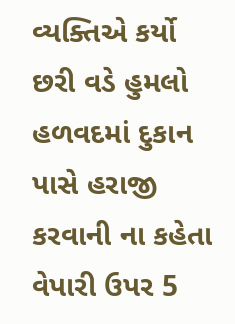વ્યક્તિએ કર્યો છરી વડે હુમલો હળવદમાં દુકાન પાસે હરાજી કરવાની ના કહેતા વેપારી ઉપર 5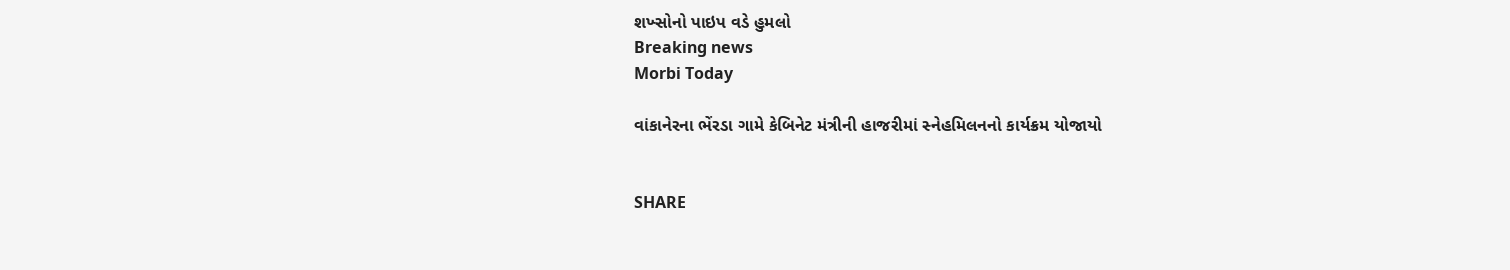શખ્સોનો પાઇપ વડે હુમલો
Breaking news
Morbi Today

વાંકાનેરના ભેંરડા ગામે કેબિનેટ મંત્રીની હાજરીમાં સ્નેહમિલનનો કાર્યક્રમ યોજાયો


SHARE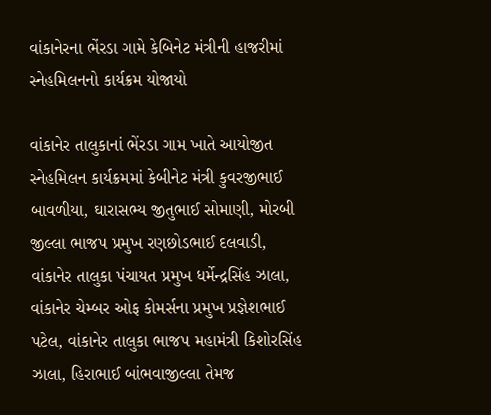વાંકાનેરના ભેંરડા ગામે કેબિનેટ મંત્રીની હાજરીમાં સ્નેહમિલનનો કાર્યક્રમ યોજાયો

વાંકાનેર તાલુકાનાં ભેંરડા ગામ ખાતે આયોજીત સ્નેહમિલન કાર્યક્રમમાં કેબીનેટ મંત્રી કુવરજીભાઈ બાવળીયા, ઘારાસભ્ય જીતુભાઈ સોમાણી, મોરબી જીલ્લા ભાજપ પ્રમુખ રણછોડભાઈ દલવાડી, વાંકાનેર તાલુકા પંચાયત પ્રમુખ ધર્મેન્દ્રસિંહ ઝાલા, વાંકાનેર ચેમ્બર ઓફ કોમર્સના પ્રમુખ પ્રજ્ઞેશભાઈ પટેલ, વાંકાનેર તાલુકા ભાજપ મહામંત્રી કિશોરસિંહ ઝાલા, હિરાભાઈ બાંભવાજીલ્લા તેમજ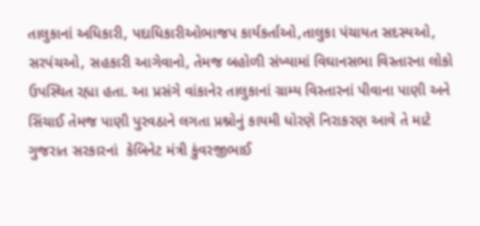તાલુકાનાં અધિકારી, પદાધિકારીઓભાજપ કાર્યકર્તાઓ,તાલુકા પંચાયત સદસ્યઓ, સરપંચઓ, સહકારી આગેવાનો, તેમજ બહોળી સંખ્યામાં વિઘાનસભા વિસ્તારના લોકો ઉપસ્થિત રહ્યા હતા. આ પ્રસંગે વાંકાનેર તાલુકાનાં ગ્રામ્ય વિસ્તારનાં પીવાના પાણી અને સિંચાઈ તેમજ પાણી પુરવઠાને લગતા પ્રશ્નોનું કાયમી ધોરણે નિરાકરણ આવે તે માટે ગુજરાત સરકારનાં  કેબિનેટ મંત્રી કુંવરજીભાઈ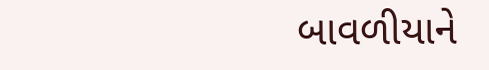બાવળીયાને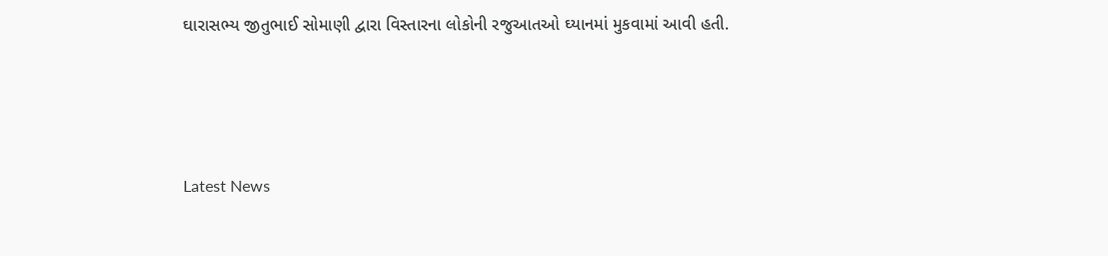ઘારાસભ્ય જીતુભાઈ સોમાણી દ્વારા વિસ્તારના લોકોની રજુઆતઓ ઘ્યાનમાં મુકવામાં આવી હતી.






Latest News